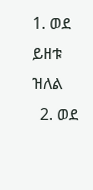1. ወደ ይዘቱ ዝለል
  2. ወደ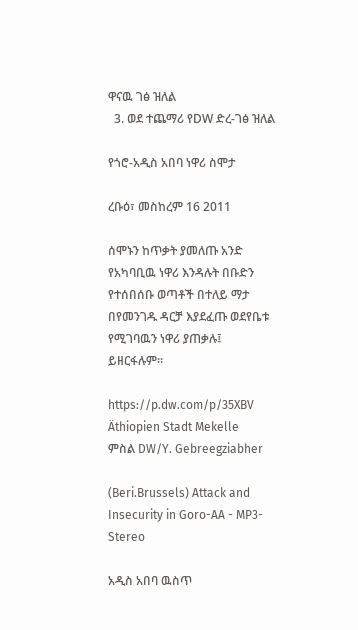ዋናዉ ገፅ ዝለል
  3. ወደ ተጨማሪ የDW ድረ-ገፅ ዝለል

የጎሮ-አዲስ አበባ ነዋሪ ስሞታ

ረቡዕ፣ መስከረም 16 2011

ሰሞኑን ከጥቃት ያመለጡ አንድ የአካባቢዉ ነዋሪ እንዳሉት በቡድን የተሰበሰቡ ወጣቶች በተለይ ማታ በየመንገዱ ዳርቻ እያደፈጡ ወደየቤቱ የሚገባዉን ነዋሪ ያጠቃሉ፤ ይዘርፋሉም።

https://p.dw.com/p/35XBV
Äthiopien Stadt Mekelle
ምስል DW/Y. Gebreegziabher

(Beri.Brussels) Attack and Insecurity in Goro-AA - MP3-Stereo

አዲስ አበባ ዉስጥ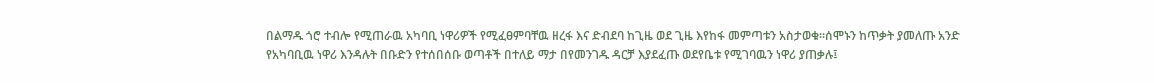በልማዱ ጎሮ ተብሎ የሚጠራዉ አካባቢ ነዋሪዎች የሚፈፀምባቸዉ ዘረፋ እና ድብደባ ከጊዜ ወደ ጊዜ እየከፋ መምጣቱን አስታወቁ።ሰሞኑን ከጥቃት ያመለጡ አንድ የአካባቢዉ ነዋሪ እንዳሉት በቡድን የተሰበሰቡ ወጣቶች በተለይ ማታ በየመንገዱ ዳርቻ እያደፈጡ ወደየቤቱ የሚገባዉን ነዋሪ ያጠቃሉ፤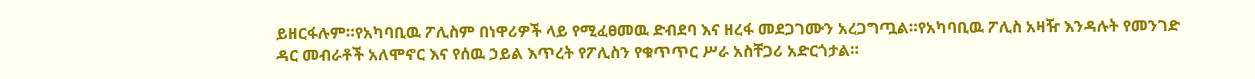ይዘርፋሉም።የአካባቢዉ ፖሊስም በነዋሪዎች ላይ የሚፈፀመዉ ድብደባ እና ዘረፋ መደጋገሙን አረጋግጧል።የአካባቢዉ ፖሊስ አዛዥ እንዳሉት የመንገድ ዳር መብራቶች አለሞኖር እና የሰዉ ኃይል እጥረት የፖሊስን የቁጥጥር ሥራ አስቸጋሪ አድርጎታል።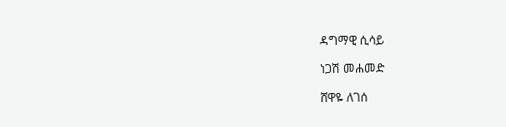ዳግማዊ ሲሳይ

ነጋሽ መሐመድ

ሸዋዬ ለገሰ